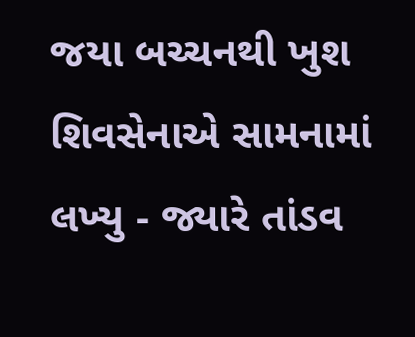જયા બચ્ચનથી ખુશ શિવસેનાએ સામનામાં લખ્યુ - જ્યારે તાંડવ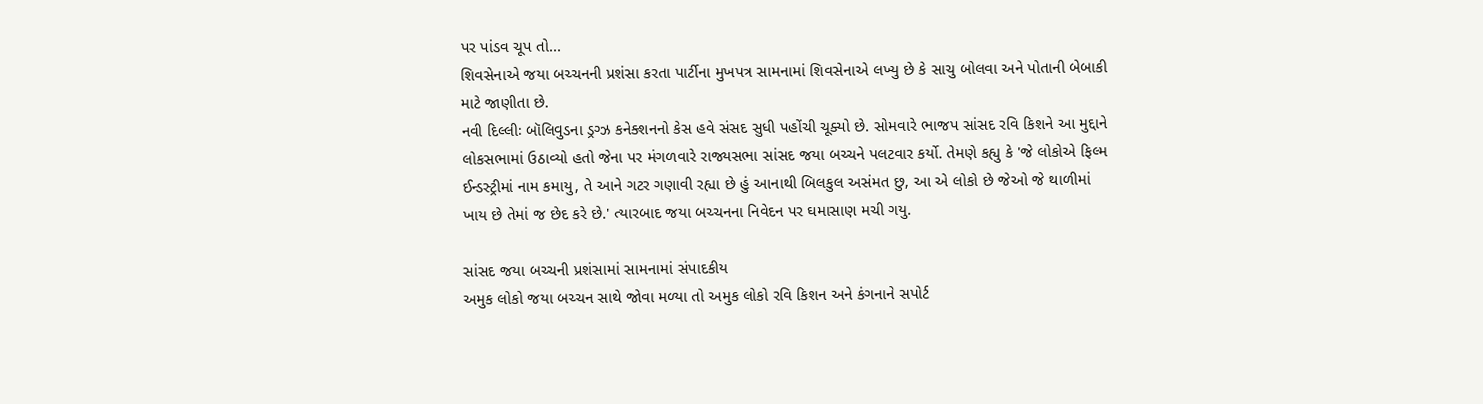પર પાંડવ ચૂપ તો...
શિવસેનાએ જયા બચ્ચનની પ્રશંસા કરતા પાર્ટીના મુખપત્ર સામનામાં શિવસેનાએ લખ્યુ છે કે સાચુ બોલવા અને પોતાની બેબાકી માટે જાણીતા છે.
નવી દિલ્લીઃ બૉલિવુડના ડ્રગ્ઝ કનેક્શનનો કેસ હવે સંસદ સુધી પહોંચી ચૂક્યો છે. સોમવારે ભાજપ સાંસદ રવિ કિશને આ મુદ્દાને લોકસભામાં ઉઠાવ્યો હતો જેના પર મંગળવારે રાજ્યસભા સાંસદ જયા બચ્ચને પલટવાર કર્યો. તેમણે કહ્યુ કે 'જે લોકોએ ફિલ્મ ઈન્ડસ્ટ્રીમાં નામ કમાયુ, તે આને ગટર ગણાવી રહ્યા છે હું આનાથી બિલકુલ અસંમત છુ, આ એ લોકો છે જેઓ જે થાળીમાં ખાય છે તેમાં જ છેદ કરે છે.' ત્યારબાદ જયા બચ્ચનના નિવેદન પર ઘમાસાણ મચી ગયુ.

સાંસદ જયા બચ્ચની પ્રશંસામાં સામનામાં સંપાદકીય
અમુક લોકો જયા બચ્ચન સાથે જોવા મળ્યા તો અમુક લોકો રવિ કિશન અને કંગનાને સપોર્ટ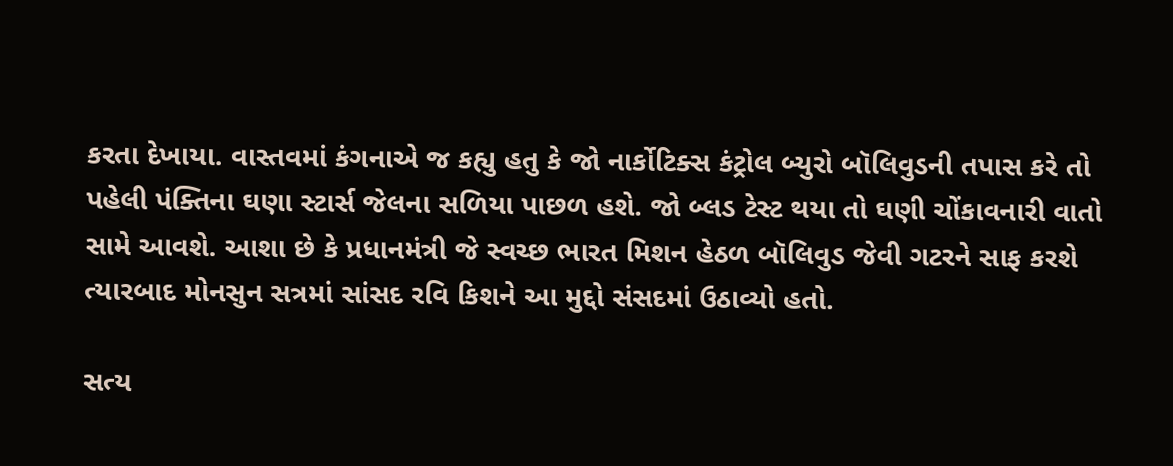કરતા દેખાયા. વાસ્તવમાં કંગનાએ જ કહ્યુ હતુ કે જો નાર્કોટિક્સ કંટ્રોલ બ્યુરો બૉલિવુડની તપાસ કરે તો પહેલી પંક્તિના ઘણા સ્ટાર્સ જેલના સળિયા પાછળ હશે. જો બ્લડ ટેસ્ટ થયા તો ઘણી ચોંકાવનારી વાતો સામે આવશે. આશા છે કે પ્રધાનમંત્રી જે સ્વચ્છ ભારત મિશન હેઠળ બૉલિવુડ જેવી ગટરને સાફ કરશે ત્યારબાદ મોનસુન સત્રમાં સાંસદ રવિ કિશને આ મુદ્દો સંસદમાં ઉઠાવ્યો હતો.

સત્ય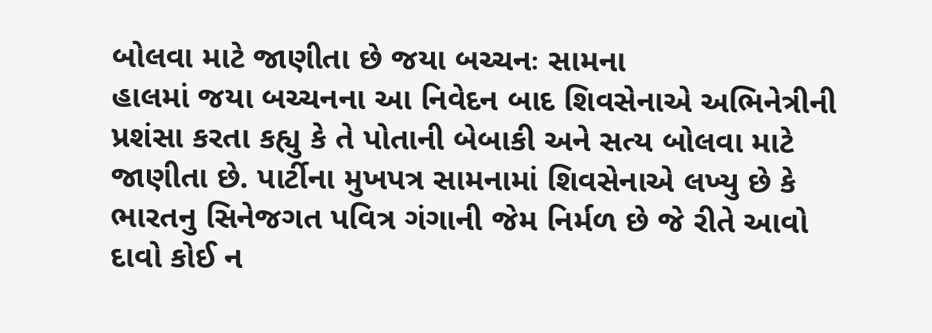બોલવા માટે જાણીતા છે જયા બચ્ચનઃ સામના
હાલમાં જયા બચ્ચનના આ નિવેદન બાદ શિવસેનાએ અભિનેત્રીની પ્રશંસા કરતા કહ્યુ કે તે પોતાની બેબાકી અને સત્ય બોલવા માટે જાણીતા છે. પાર્ટીના મુખપત્ર સામનામાં શિવસેનાએ લખ્યુ છે કે ભારતનુ સિનેજગત પવિત્ર ગંગાની જેમ નિર્મળ છે જે રીતે આવો દાવો કોઈ ન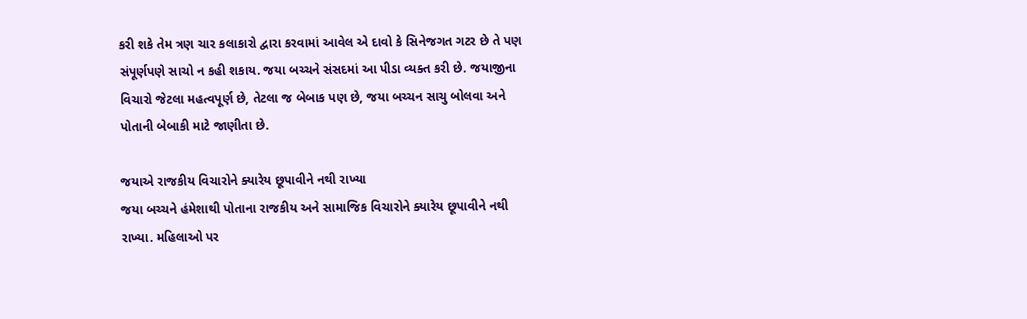કરી શકે તેમ ત્રણ ચાર કલાકારો દ્વારા કરવામાં આવેલ એ દાવો કે સિનેજગત ગટર છે તે પણ સંપૂર્ણપણે સાચો ન કહી શકાય. જયા બચ્ચને સંસદમાં આ પીડા વ્યક્ત કરી છે. જયાજીના વિચારો જેટલા મહત્વપૂર્ણ છે, તેટલા જ બેબાક પણ છે, જયા બચ્ચન સાચુ બોલવા અને પોતાની બેબાકી માટે જાણીતા છે.

જયાએ રાજકીય વિચારોને ક્યારેય છૂપાવીને નથી રાખ્યા
જયા બચ્ચને હંમેશાથી પોતાના રાજકીય અને સામાજિક વિચારોને ક્યારેય છૂપાવીને નથી રાખ્યા. મહિલાઓ પર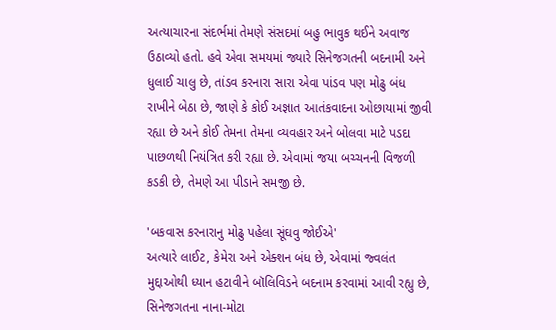અત્યાચારના સંદર્ભમાં તેમણે સંસદમાં બહુ ભાવુક થઈને અવાજ ઉઠાવ્યો હતો. હવે એવા સમયમાં જ્યારે સિનેજગતની બદનામી અને ધુલાઈ ચાલુ છે, તાંડવ કરનારા સારા એવા પાંડવ પણ મોઢુ બંધ રાખીને બેઠા છે, જાણે કે કોઈ અજ્ઞાત આતંકવાદના ઓછાયામાં જીવી રહ્યા છે અને કોઈ તેમના તેમના વ્યવહાર અને બોલવા માટે પડદા પાછળથી નિયંત્રિત કરી રહ્યા છે. એવામાં જયા બચ્ચનની વિજળી કડકી છે, તેમણે આ પીડાને સમજી છે.

'બકવાસ કરનારાનુ મોઢુ પહેલા સૂંઘવુ જોઈએ'
અત્યારે લાઈટ, કેમેરા અને એક્શન બંધ છે, એવામાં જ્વલંત મુદ્દાઓથી ધ્યાન હટાવીને બૉલિવિડને બદનામ કરવામાં આવી રહ્યુ છે, સિનેજગતના નાના-મોટા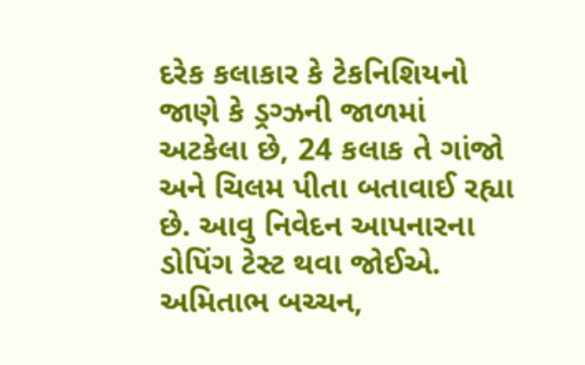દરેક કલાકાર કે ટેકનિશિયનો જાણે કે ડ્રગ્ઝની જાળમાં અટકેલા છે, 24 કલાક તે ગાંજો અને ચિલમ પીતા બતાવાઈ રહ્યા છે. આવુ નિવેદન આપનારના ડોપિંગ ટેસ્ટ થવા જોઈએ. અમિતાભ બચ્ચન,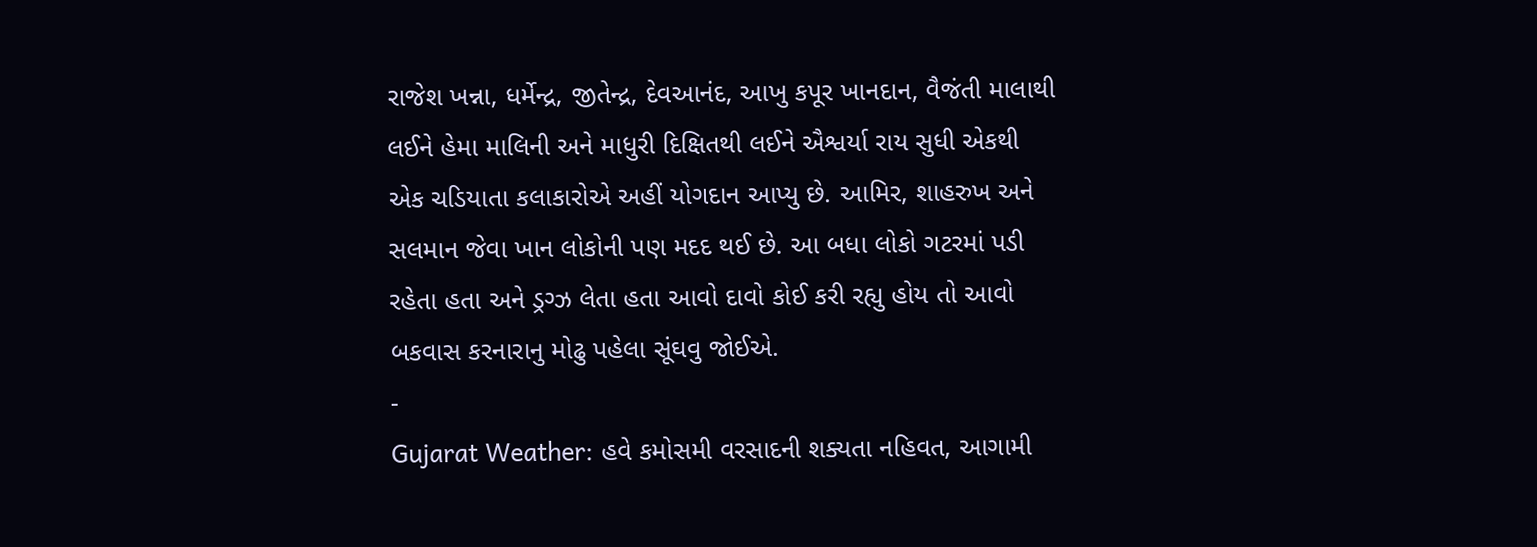રાજેશ ખન્ના, ધર્મેન્દ્ર, જીતેન્દ્ર, દેવઆનંદ, આખુ કપૂર ખાનદાન, વૈજંતી માલાથી લઈને હેમા માલિની અને માધુરી દિક્ષિતથી લઈને ઐશ્વર્યા રાય સુધી એકથી એક ચડિયાતા કલાકારોએ અહીં યોગદાન આપ્યુ છે. આમિર, શાહરુખ અને સલમાન જેવા ખાન લોકોની પણ મદદ થઈ છે. આ બધા લોકો ગટરમાં પડી રહેતા હતા અને ડ્રગ્ઝ લેતા હતા આવો દાવો કોઈ કરી રહ્યુ હોય તો આવો બકવાસ કરનારાનુ મોઢુ પહેલા સૂંઘવુ જોઈએ.
-
Gujarat Weather: હવે કમોસમી વરસાદની શક્યતા નહિવત, આગામી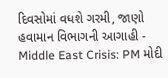દિવસોમાં વધશે ગરમી, જાણો હવામાન વિભાગની આગાહી -
Middle East Crisis: PM મોદી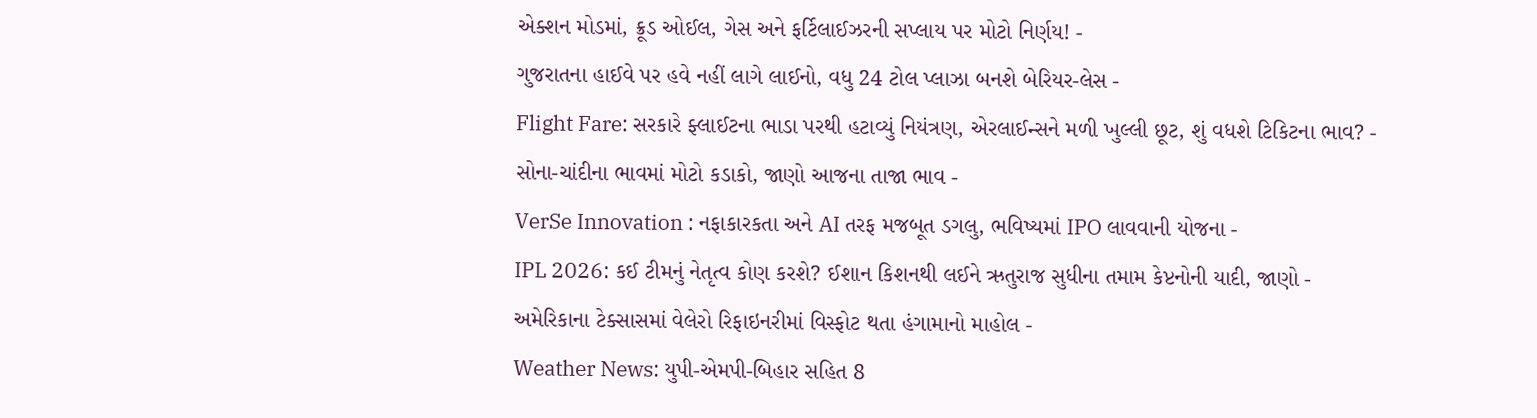એક્શન મોડમાં, ક્રૂડ ઓઈલ, ગેસ અને ફર્ટિલાઈઝરની સપ્લાય પર મોટો નિર્ણય! -
ગુજરાતના હાઈવે પર હવે નહીં લાગે લાઈનો, વધુ 24 ટોલ પ્લાઝા બનશે બેરિયર-લેસ -
Flight Fare: સરકારે ફ્લાઈટના ભાડા પરથી હટાવ્યું નિયંત્રણ, એરલાઈન્સને મળી ખુલ્લી છૂટ, શું વધશે ટિકિટના ભાવ? -
સોના-ચાંદીના ભાવમાં મોટો કડાકો, જાણો આજના તાજા ભાવ -
VerSe Innovation : નફાકારકતા અને AI તરફ મજબૂત ડગલુ, ભવિષ્યમાં IPO લાવવાની યોજના -
IPL 2026: કઈ ટીમનું નેતૃત્વ કોણ કરશે? ઈશાન કિશનથી લઈને ઋતુરાજ સુધીના તમામ કેપ્ટનોની યાદી, જાણો -
અમેરિકાના ટેક્સાસમાં વેલેરો રિફાઇનરીમાં વિસ્ફોટ થતા હંગામાનો માહોલ -
Weather News: યુપી-એમપી-બિહાર સહિત 8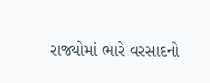રાજ્યોમાં ભારે વરસાદનો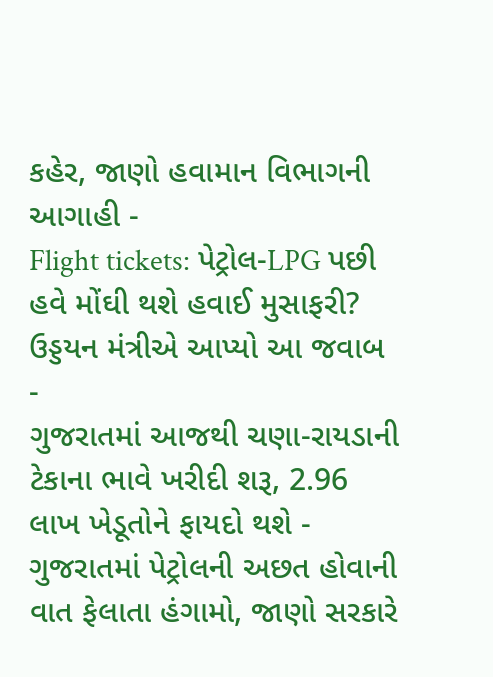કહેર, જાણો હવામાન વિભાગની આગાહી -
Flight tickets: પેટ્રોલ-LPG પછી હવે મોંઘી થશે હવાઈ મુસાફરી? ઉડ્ડયન મંત્રીએ આપ્યો આ જવાબ -
ગુજરાતમાં આજથી ચણા-રાયડાની ટેકાના ભાવે ખરીદી શરૂ, 2.96 લાખ ખેડૂતોને ફાયદો થશે -
ગુજરાતમાં પેટ્રોલની અછત હોવાની વાત ફેલાતા હંગામો, જાણો સરકારે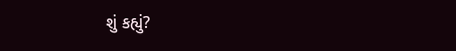શું કહ્યું?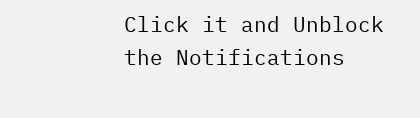Click it and Unblock the Notifications